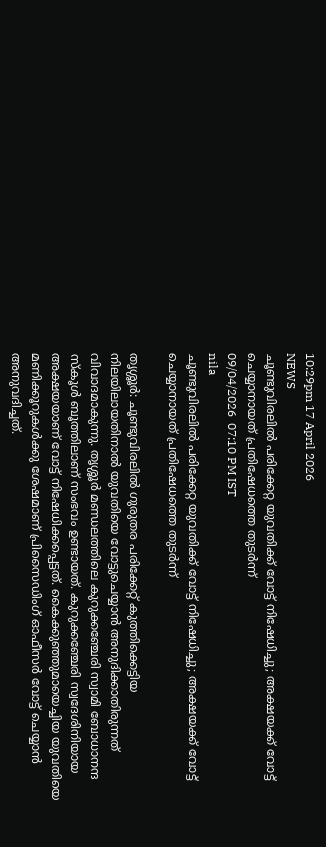10:29pm 17 April 2026
NEWS
ചൂണ്ടുവിരലിൽ പരിക്കേറ്റ യുവതിക്ക് വോട്ട് നിഷേധിച്ചു; അക്ഷയക്ക് വോട്ട് ചെയ്യാനായത് പ്രതിഷേധത്തെ തുടർന്ന്
09/04/2026  07:10 PM IST
nila
ചൂണ്ടുവിരലിൽ പരിക്കേറ്റ യുവതിക്ക് വോട്ട് നിഷേധിച്ചു; അക്ഷയക്ക് വോട്ട് ചെയ്യാനായത് പ്രതിഷേധത്തെ തുടർന്ന്

തൃശ്ശൂർ: ചൂണ്ടുവിരലിൽ ഗുരുതര പരിക്കേറ്റ് കുത്തിക്കെട്ടിയ നിലയിലായതിനാൽ യുവതിയെ വോട്ടുചെയ്യാൻ അനുദിക്കാതിരുന്നത് വിവാദമാകുന്നു. തൃശ്ശൂർ മണ്ഡലത്തിലെ കുറുക്കഞ്ചേരി സ്വാമി ബോധാനന്ദ സ്കൂൾ ബൂത്തിലാണ് സംഭവം ഉണ്ടായത്. കുറുക്കഞ്ചേരി സ്വദേശിനിയായ അക്ഷയയാണ് വോട്ട് നിഷേധിക്കപ്പെട്ടത്. കൈക്കുഞ്ഞുമായെച്ചിയ യുവതിയെ മണിക്കൂറുകൾക്കു ശേഷമാണ് പ്രിസൈഡിംഗ് ഓഫീസർ വോട്ട് ചെയ്യാൻ അനുവദിച്ചത്.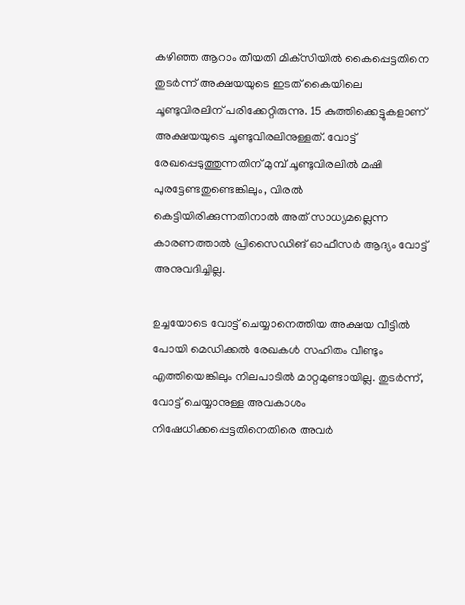കഴിഞ്ഞ ആറാം തീയതി മിക്‌സിയിൽ കൈപ്പെട്ടതിനെ തുടർന്ന് അക്ഷയയുടെ ഇടത് കൈയിലെ ചൂണ്ടുവിരലിന് പരിക്കേറ്റിരുന്നു. 15 കുത്തിക്കെട്ടുകളാണ് അക്ഷയയുടെ ചൂണ്ടുവിരലിനുള്ളത്. വോട്ട് രേഖപ്പെടുത്തുന്നതിന് മുമ്പ് ചൂണ്ടുവിരലിൽ മഷി പുരട്ടേണ്ടതുണ്ടെങ്കിലും, വിരൽ കെട്ടിയിരിക്കുന്നതിനാൽ അത് സാധ്യമല്ലെന്ന കാരണത്താൽ പ്രിസൈഡിങ് ഓഫീസർ ആദ്യം വോട്ട് അനുവദിച്ചില്ല.

ഉച്ചയോടെ വോട്ട് ചെയ്യാനെത്തിയ അക്ഷയ വീട്ടിൽ പോയി മെഡിക്കൽ രേഖകൾ സഹിതം വീണ്ടും എത്തിയെങ്കിലും നിലപാടിൽ മാറ്റമുണ്ടായില്ല. തുടർന്ന്, വോട്ട് ചെയ്യാനുള്ള അവകാശം നിഷേധിക്കപ്പെട്ടതിനെതിരെ അവർ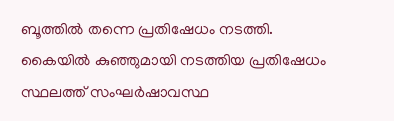ബൂത്തിൽ തന്നെ പ്രതിഷേധം നടത്തി. കൈയിൽ കുഞ്ഞുമായി നടത്തിയ പ്രതിഷേധം സ്ഥലത്ത് സംഘർഷാവസ്ഥ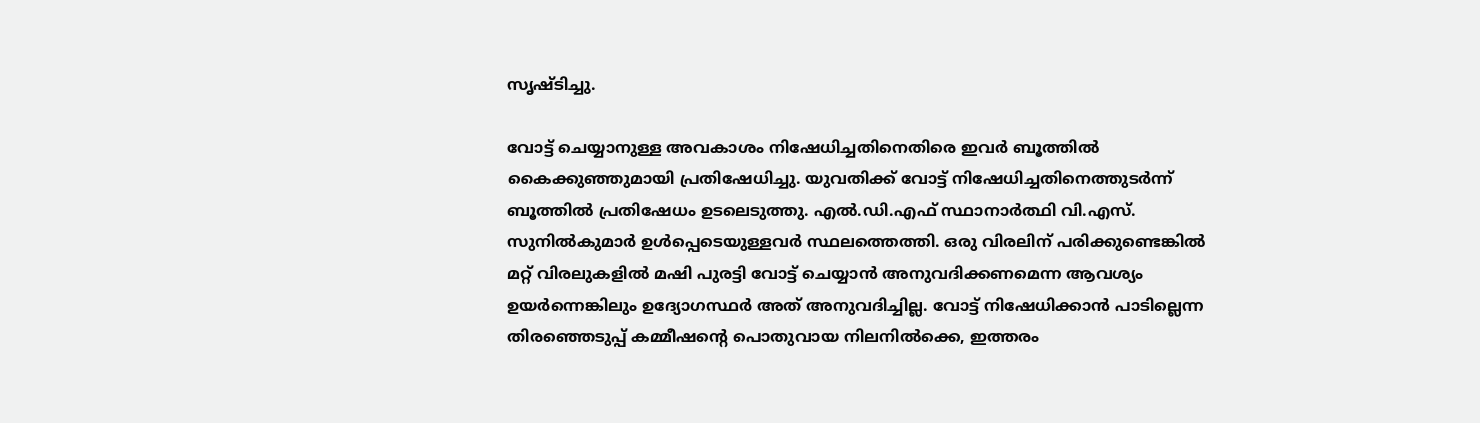സൃഷ്ടിച്ചു.

വോട്ട് ചെയ്യാനുള്ള അവകാശം നിഷേധിച്ചതിനെതിരെ ഇവർ ബൂത്തിൽ കൈക്കുഞ്ഞുമായി പ്രതിഷേധിച്ചു. യുവതിക്ക് വോട്ട് നിഷേധിച്ചതിനെത്തുടർന്ന് ബൂത്തിൽ പ്രതിഷേധം ഉടലെടുത്തു. എൽ.ഡി.എഫ് സ്ഥാനാർത്ഥി വി.എസ്. സുനിൽകുമാർ ഉൾപ്പെടെയുള്ളവർ സ്ഥലത്തെത്തി. ഒരു വിരലിന് പരിക്കുണ്ടെങ്കിൽ മറ്റ് വിരലുകളിൽ മഷി പുരട്ടി വോട്ട് ചെയ്യാൻ അനുവദിക്കണമെന്ന ആവശ്യം ഉയർന്നെങ്കിലും ഉദ്യോഗസ്ഥർ അത് അനുവദിച്ചില്ല. വോട്ട് നിഷേധിക്കാൻ പാടില്ലെന്ന തിരഞ്ഞെടുപ്പ് കമ്മീഷന്റെ പൊതുവായ നിലനിൽക്കെ, ഇത്തരം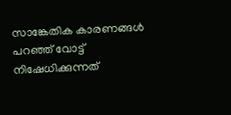സാങ്കേതിക കാരണങ്ങൾ പറഞ്ഞ് വോട്ട് നിഷേധിക്കുന്നത്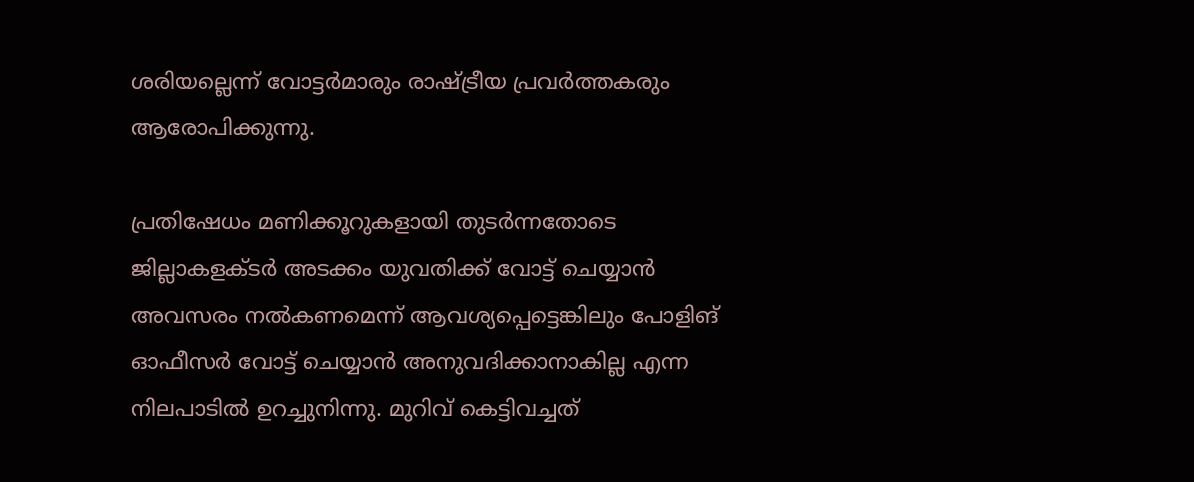ശരിയല്ലെന്ന് വോട്ടർമാരും രാഷ്ട്രീയ പ്രവർത്തകരും ആരോപിക്കുന്നു.

പ്രതിഷേധം മണിക്കൂറുകളായി തുടർന്നതോടെ ജില്ലാകളക്ടർ അടക്കം യുവതിക്ക് വോട്ട് ചെയ്യാൻ അവസരം നൽകണമെന്ന് ആവശ്യപ്പെട്ടെങ്കിലും പോളിങ് ഓഫീസർ വോട്ട് ചെയ്യാൻ അനുവദിക്കാനാകില്ല എന്ന നിലപാടിൽ ഉറച്ചുനിന്നു. മുറിവ് കെട്ടിവച്ചത്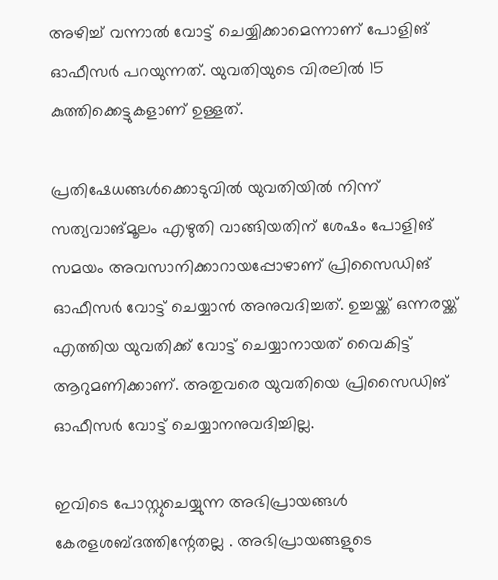അഴിച്ച് വന്നാൽ വോട്ട് ചെയ്യിക്കാമെന്നാണ് പോളിങ് ഓഫീസർ പറയുന്നത്. യുവതിയുടെ വിരലിൽ 15 കുത്തിക്കെട്ടുകളാണ് ഉള്ളത്.

പ്രതിഷേധങ്ങൾക്കൊടുവിൽ യുവതിയിൽ നിന്ന് സത്യവാങ്മൂലം എഴുതി വാങ്ങിയതിന് ശേഷം പോളിങ് സമയം അവസാനിക്കാറായപ്പോഴാണ് പ്രിസൈഡിങ് ഓഫീസർ വോട്ട് ചെയ്യാൻ അനുവദിച്ചത്. ഉച്ചയ്ക്ക് ഒന്നരയ്ക്ക് എത്തിയ യുവതിക്ക് വോട്ട് ചെയ്യാനായത് വൈകിട്ട് ആറുമണിക്കാണ്. അതുവരെ യുവതിയെ പ്രിസൈഡിങ് ഓഫീസർ വോട്ട് ചെയ്യാനനുവദിച്ചില്ല.

ഇവിടെ പോസ്റ്റുചെയ്യുന്ന അഭിപ്രായങ്ങള്‍ കേരളശബ്‌ദത്തിന്റേതല്ല . അഭിപ്രായങ്ങളുടെ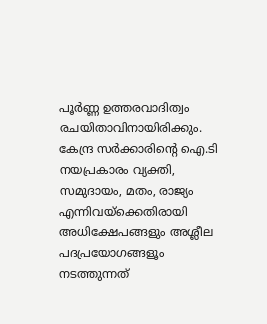പൂര്‍ണ്ണ ഉത്തരവാദിത്വം രചയിതാവിനായിരിക്കും. കേന്ദ്ര സർക്കാരിന്റെ ഐ.ടി നയപ്രകാരം വ്യക്തി, സമുദായം, മതം, രാജ്യം എന്നിവയ്ക്കെതിരായി അധിക്ഷേപങ്ങളും അശ്ലീല പദപ്രയോഗങ്ങളൂം നടത്തുന്നത്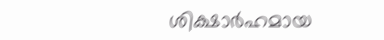ശിക്ഷാര്‍ഹമായ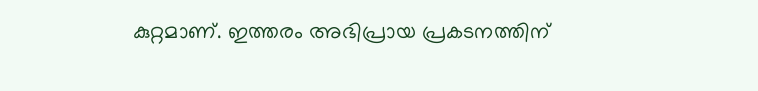കുറ്റമാണ്. ഇത്തരം അഭിപ്രായ പ്രകടനത്തിന്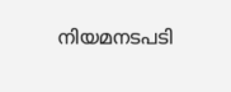നിയമനടപടി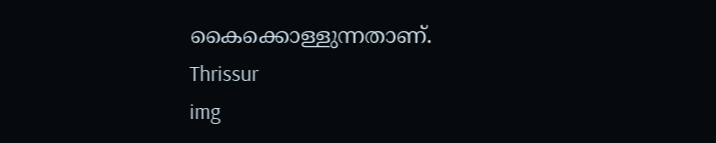കൈക്കൊള്ളുന്നതാണ്.
Thrissur
img